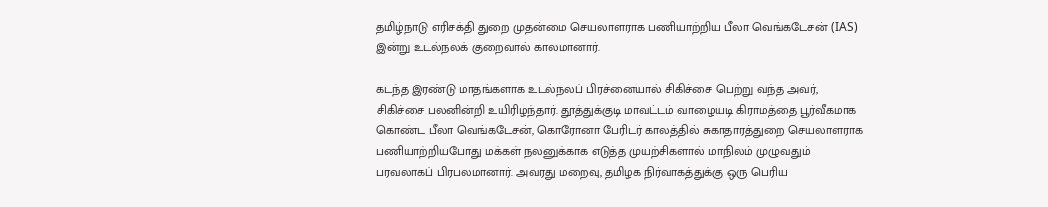தமிழ்நாடு எரிசக்தி துறை முதன்மை செயலாளராக பணியாற்றிய பீலா வெங்கடேசன் (IAS) இன்று உடல்நலக் குறைவால் காலமானார்.

கடந்த இரண்டு மாதங்களாக உடல்நலப் பிரச்னையால் சிகிச்சை பெற்று வந்த அவர், சிகிச்சை பலனின்றி உயிரிழந்தார். தூத்துக்குடி மாவட்டம் வாழையடி கிராமத்தை பூர்வீகமாக கொண்ட பீலா வெங்கடேசன், கொரோனா பேரிடர் காலத்தில் சுகாதாரத்துறை செயலாளராக பணியாற்றியபோது மக்கள் நலனுக்காக எடுத்த முயற்சிகளால் மாநிலம் முழுவதும் பரவலாகப் பிரபலமானார். அவரது மறைவு, தமிழக நிர்வாகத்துக்கு ஒரு பெரிய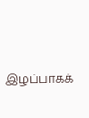இழப்பாகக்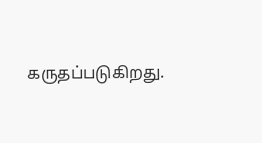கருதப்படுகிறது.